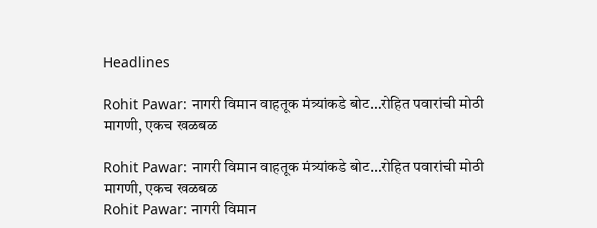Headlines

Rohit Pawar: नागरी विमान वाहतूक मंत्र्यांकडे बोट…रोहित पवारांची मोठी मागणी, एकच खळबळ

Rohit Pawar: नागरी विमान वाहतूक मंत्र्यांकडे बोट…रोहित पवारांची मोठी मागणी, एकच खळबळ
Rohit Pawar: नागरी विमान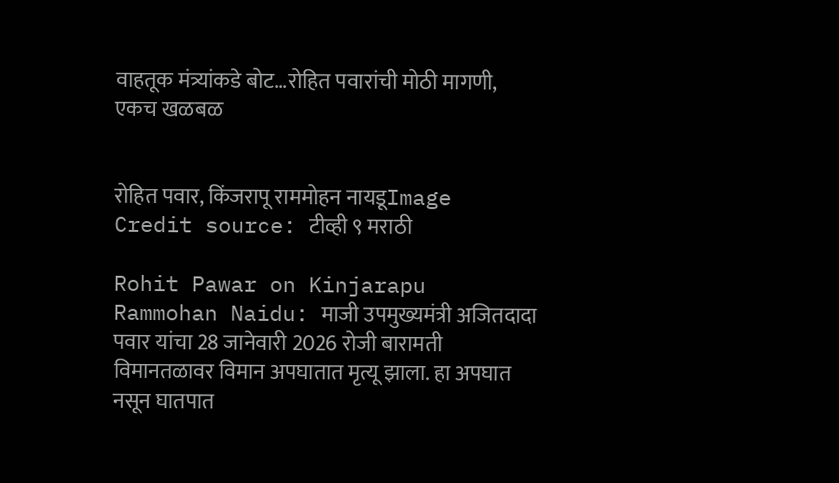वाहतूक मंत्र्यांकडे बोट…रोहित पवारांची मोठी मागणी, एकच खळबळ


रोहित पवार, किंजरापू राममोहन नायडूImage Credit source: टीव्ही ९ मराठी

Rohit Pawar on Kinjarapu Rammohan Naidu: माजी उपमुख्यमंत्री अजितदादा पवार यांचा 28 जानेवारी 2026 रोजी बारामती विमानतळावर विमान अपघातात मृत्यू झाला. हा अपघात नसून घातपात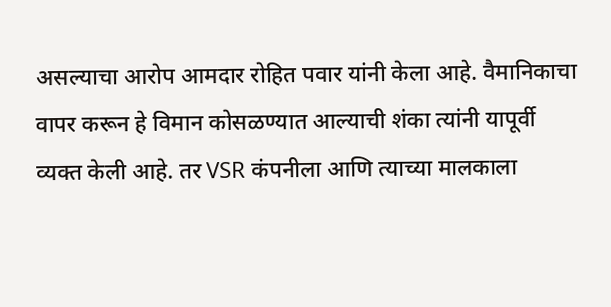असल्याचा आरोप आमदार रोहित पवार यांनी केला आहे. वैमानिकाचा वापर करून हे विमान कोसळण्यात आल्याची शंका त्यांनी यापूर्वी व्यक्त केली आहे. तर VSR कंपनीला आणि त्याच्या मालकाला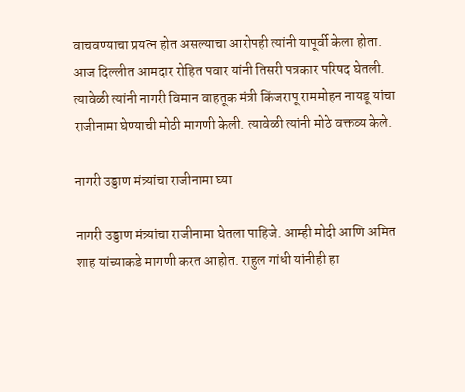वाचवण्याचा प्रयत्न होत असल्याचा आरोपही त्यांनी यापूर्वी केला होता. आज दिल्लीत आमदार रोहित पवार यांनी तिसरी पत्रकार परिषद घेतली. त्यावेळी त्यांनी नागरी विमान वाहतूक मंत्री किंजरापू राममोहन नायडू यांचा राजीनामा घेण्याची मोठी मागणी केली. त्यावेळी त्यांनी मोठे वक्तव्य केले.

नागरी उड्डाण मंत्र्यांचा राजीनामा घ्या

नागरी उड्डाण मंत्र्यांचा राजीनामा घेतला पाहिजे. आम्ही मोदी आणि अमित शाह यांच्याकडे मागणी करत आहोत. राहुल गांधी यांनीही हा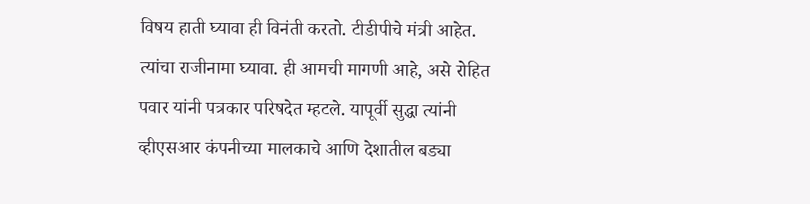विषय हाती घ्यावा ही विनंती करतो. टीडीपीचे मंत्री आहेत. त्यांचा राजीनामा घ्यावा. ही आमची मागणी आहे, असे रोहित पवार यांनी पत्रकार परिषदेत म्हटले. यापूर्वी सुद्धा त्यांनी व्हीएसआर कंपनीच्या मालकाचे आणि देशातील बड्या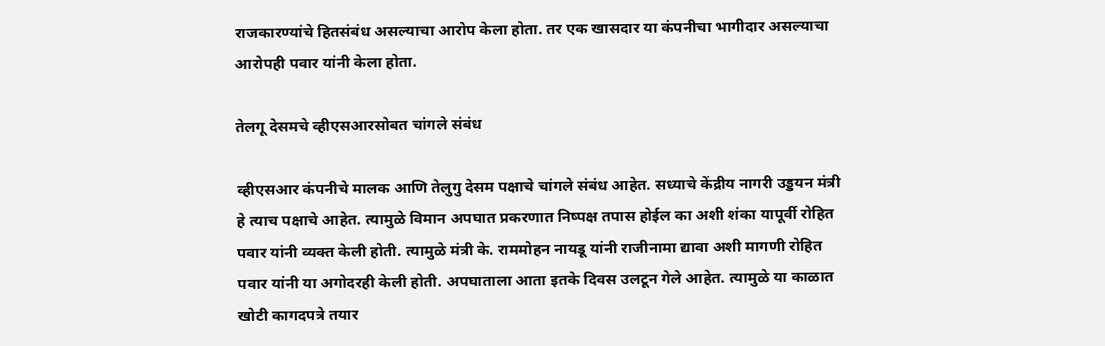राजकारण्यांचे हितसंबंध असल्याचा आरोप केला होता. तर एक खासदार या कंपनीचा भागीदार असल्याचा आरोपही पवार यांनी केला होता.

तेलगू देसमचे व्हीएसआरसोबत चांगले संबंध

व्हीएसआर कंपनीचे मालक आणि तेलुगु देसम पक्षाचे चांगले संबंध आहेत. सध्याचे केंद्रीय नागरी उड्डयन मंत्री हे त्याच पक्षाचे आहेत. त्यामुळे विमान अपघात प्रकरणात निष्पक्ष तपास होईल का अशी शंका यापूर्वी रोहित पवार यांनी व्यक्त केली होती. त्यामुळे मंत्री के. राममोहन नायडू यांनी राजीनामा द्यावा अशी मागणी रोहित पवार यांनी या अगोदरही केली होती. अपघाताला आता इतके दिवस उलटून गेले आहेत. त्यामुळे या काळात खोटी कागदपत्रे तयार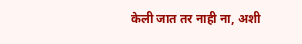केली जात तर नाही ना, अशी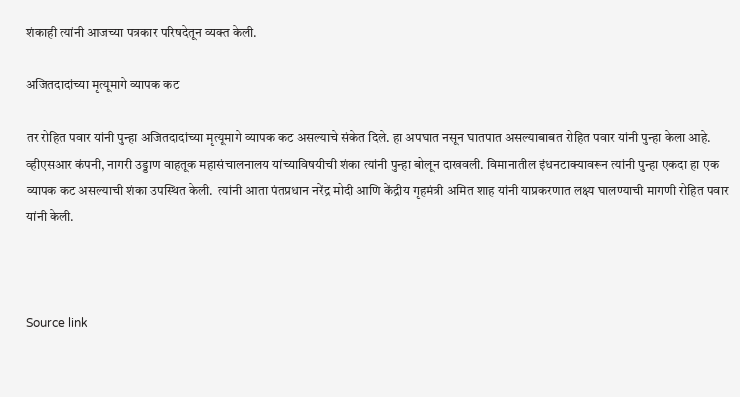शंकाही त्यांनी आजच्या पत्रकार परिषदेतून व्यक्त केली.

अजितदादांच्या मृत्यूमागे व्यापक कट

तर रोहित पवार यांनी पुन्हा अजितदादांच्या मृत्यूमागे व्यापक कट असल्याचे संकेत दिले. हा अपघात नसून घातपात असल्याबाबत रोहित पवार यांनी पुन्हा केला आहे. व्हीएसआर कंपनी, नागरी उड्डाण वाहतूक महासंचालनालय यांच्याविषयीची शंका त्यांनी पुन्हा बोलून दाखवली. विमानातील इंधनटाक्यावरून त्यांनी पुन्हा एकदा हा एक व्यापक कट असल्याची शंका उपस्थित केली.  त्यांनी आता पंतप्रधान नरेंद्र मोदी आणि केंद्रीय गृहमंत्री अमित शाह यांनी याप्रकरणात लक्ष्य घालण्याची मागणी रोहित पवार यांनी केली.



Source link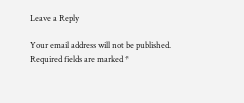Leave a Reply

Your email address will not be published. Required fields are marked *